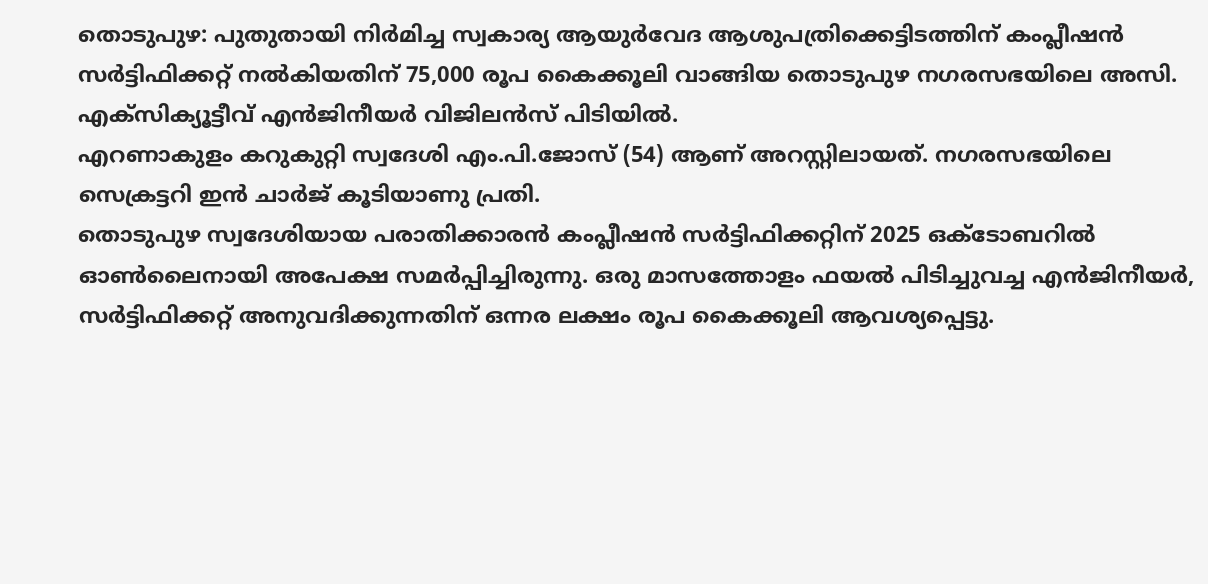തൊടുപുഴ: പുതുതായി നിർമിച്ച സ്വകാര്യ ആയുർവേദ ആശുപത്രിക്കെട്ടിടത്തിന് കംപ്ലീഷൻ സർട്ടിഫിക്കറ്റ് നൽകിയതിന് 75,000 രൂപ കൈക്കൂലി വാങ്ങിയ തൊടുപുഴ നഗരസഭയിലെ അസി. എക്സിക്യൂട്ടീവ് എൻജിനീയർ വിജിലൻസ് പിടിയിൽ.
എറണാകുളം കറുകുറ്റി സ്വദേശി എം.പി.ജോസ് (54) ആണ് അറസ്റ്റിലായത്. നഗരസഭയിലെ സെക്രട്ടറി ഇൻ ചാർജ് കൂടിയാണു പ്രതി.
തൊടുപുഴ സ്വദേശിയായ പരാതിക്കാരൻ കംപ്ലീഷൻ സർട്ടിഫിക്കറ്റിന് 2025 ഒക്ടോബറിൽ ഓൺലൈനായി അപേക്ഷ സമർപ്പിച്ചിരുന്നു. ഒരു മാസത്തോളം ഫയൽ പിടിച്ചുവച്ച എൻജിനീയർ, സർട്ടിഫിക്കറ്റ് അനുവദിക്കുന്നതിന് ഒന്നര ലക്ഷം രൂപ കൈക്കൂലി ആവശ്യപ്പെട്ടു.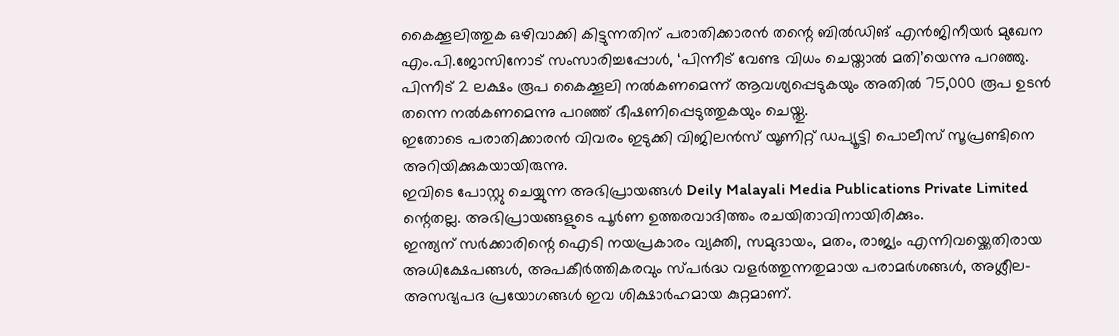കൈക്കൂലിത്തുക ഒഴിവാക്കി കിട്ടുന്നതിന് പരാതിക്കാരൻ തന്റെ ബിൽഡിങ് എൻജിനീയർ മുഖേന എം.പി.ജോസിനോട് സംസാരിച്ചപ്പോൾ, ‘പിന്നീട് വേണ്ട വിധം ചെയ്താൽ മതി’യെന്നു പറഞ്ഞു.
പിന്നീട് 2 ലക്ഷം രൂപ കൈക്കൂലി നൽകണമെന്ന് ആവശ്യപ്പെടുകയും അതിൽ 75,000 രൂപ ഉടൻ തന്നെ നൽകണമെന്നു പറഞ്ഞ് ഭീഷണിപ്പെടുത്തുകയും ചെയ്തു.
ഇതോടെ പരാതിക്കാരൻ വിവരം ഇടുക്കി വിജിലൻസ് യൂണിറ്റ് ഡപ്യൂട്ടി പൊലീസ് സൂപ്രണ്ടിനെ അറിയിക്കുകയായിരുന്നു.
ഇവിടെ പോസ്റ്റു ചെയ്യുന്ന അഭിപ്രായങ്ങൾ Deily Malayali Media Publications Private Limited ന്റെതല്ല. അഭിപ്രായങ്ങളുടെ പൂർണ ഉത്തരവാദിത്തം രചയിതാവിനായിരിക്കും.
ഇന്ത്യന് സർക്കാരിന്റെ ഐടി നയപ്രകാരം വ്യക്തി, സമുദായം, മതം, രാജ്യം എന്നിവയ്ക്കെതിരായ അധിക്ഷേപങ്ങൾ, അപകീർത്തികരവും സ്പർദ്ധ വളർത്തുന്നതുമായ പരാമർശങ്ങൾ, അശ്ലീല-അസഭ്യപദ പ്രയോഗങ്ങൾ ഇവ ശിക്ഷാർഹമായ കുറ്റമാണ്.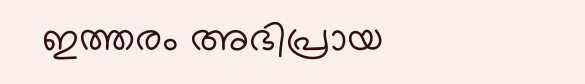ഇത്തരം അഭിപ്രായ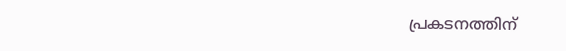പ്രകടനത്തിന്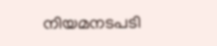നിയമനടപടി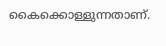കൈക്കൊള്ളുന്നതാണ്.